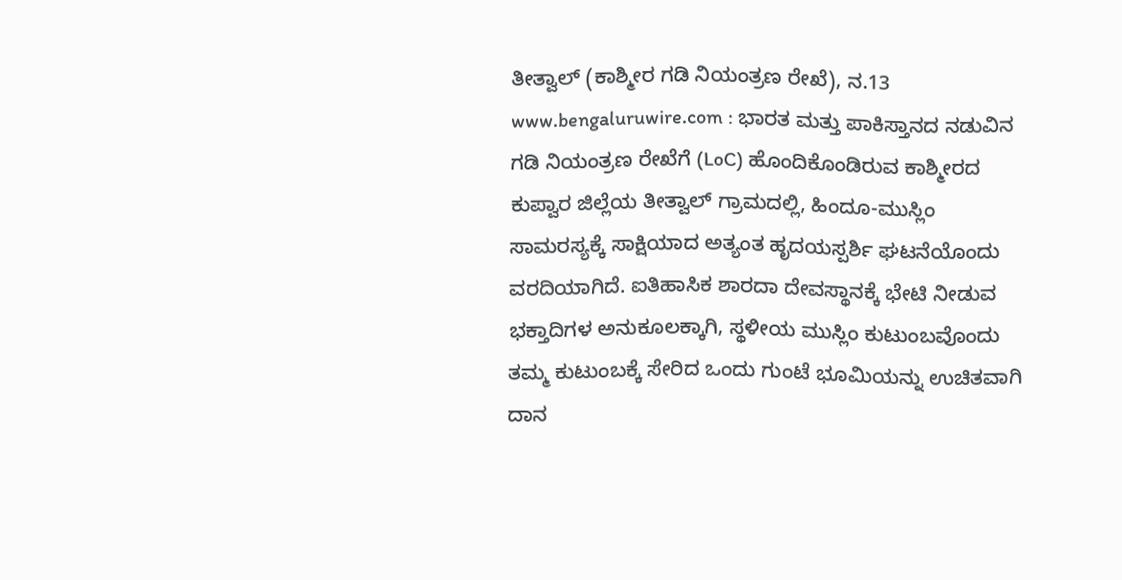ತೀತ್ವಾಲ್ (ಕಾಶ್ಮೀರ ಗಡಿ ನಿಯಂತ್ರಣ ರೇಖೆ), ನ.13 www.bengaluruwire.com : ಭಾರತ ಮತ್ತು ಪಾಕಿಸ್ತಾನದ ನಡುವಿನ ಗಡಿ ನಿಯಂತ್ರಣ ರೇಖೆಗೆ (LoC) ಹೊಂದಿಕೊಂಡಿರುವ ಕಾಶ್ಮೀರದ ಕುಪ್ವಾರ ಜಿಲ್ಲೆಯ ತೀತ್ವಾಲ್ ಗ್ರಾಮದಲ್ಲಿ, ಹಿಂದೂ-ಮುಸ್ಲಿಂ ಸಾಮರಸ್ಯಕ್ಕೆ ಸಾಕ್ಷಿಯಾದ ಅತ್ಯಂತ ಹೃದಯಸ್ಪರ್ಶಿ ಘಟನೆಯೊಂದು ವರದಿಯಾಗಿದೆ. ಐತಿಹಾಸಿಕ ಶಾರದಾ ದೇವಸ್ಥಾನಕ್ಕೆ ಭೇಟಿ ನೀಡುವ ಭಕ್ತಾದಿಗಳ ಅನುಕೂಲಕ್ಕಾಗಿ, ಸ್ಥಳೀಯ ಮುಸ್ಲಿಂ ಕುಟುಂಬವೊಂದು ತಮ್ಮ ಕುಟುಂಬಕ್ಕೆ ಸೇರಿದ ಒಂದು ಗುಂಟೆ ಭೂಮಿಯನ್ನು ಉಚಿತವಾಗಿ ದಾನ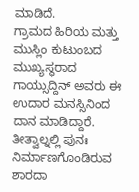ಮಾಡಿದೆ.
ಗ್ರಾಮದ ಹಿರಿಯ ಮತ್ತು ಮುಸ್ಲಿಂ ಕುಟುಂಬದ ಮುಖ್ಯಸ್ಥರಾದ ಗಾಯ್ಸುದ್ದಿನ್ ಅವರು ಈ ಉದಾರ ಮನಸ್ಸಿನಿಂದ ದಾನ ಮಾಡಿದ್ದಾರೆ. ತೀತ್ವಾಲ್ನಲ್ಲಿ ಪುನಃ ನಿರ್ಮಾಣಗೊಂಡಿರುವ ಶಾರದಾ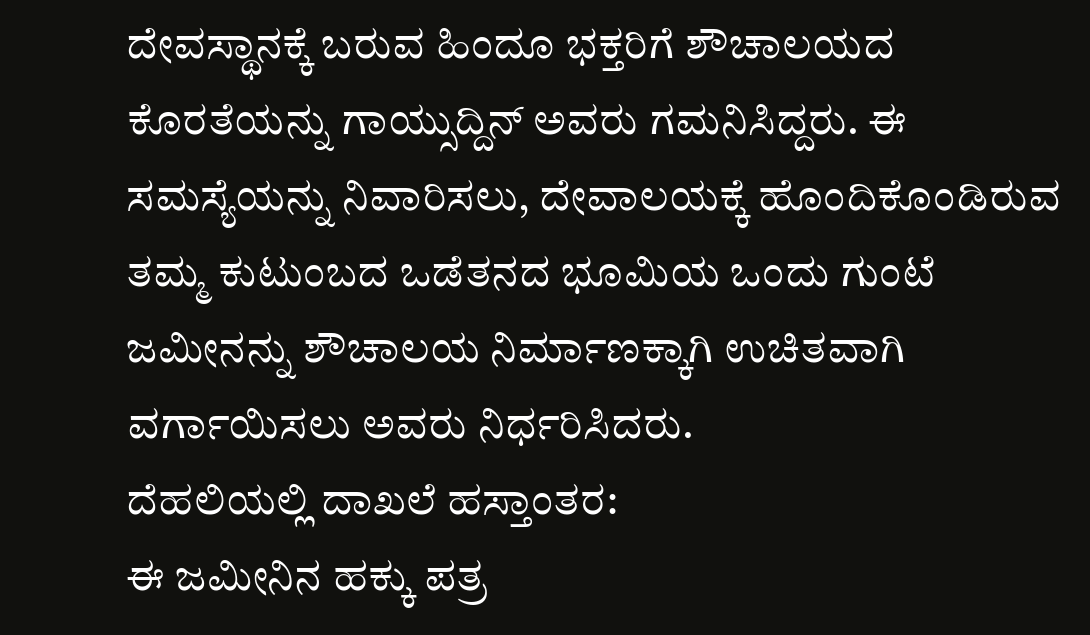ದೇವಸ್ಥಾನಕ್ಕೆ ಬರುವ ಹಿಂದೂ ಭಕ್ತರಿಗೆ ಶೌಚಾಲಯದ ಕೊರತೆಯನ್ನು ಗಾಯ್ಸುದ್ದಿನ್ ಅವರು ಗಮನಿಸಿದ್ದರು. ಈ ಸಮಸ್ಯೆಯನ್ನು ನಿವಾರಿಸಲು, ದೇವಾಲಯಕ್ಕೆ ಹೊಂದಿಕೊಂಡಿರುವ ತಮ್ಮ ಕುಟುಂಬದ ಒಡೆತನದ ಭೂಮಿಯ ಒಂದು ಗುಂಟೆ ಜಮೀನನ್ನು ಶೌಚಾಲಯ ನಿರ್ಮಾಣಕ್ಕಾಗಿ ಉಚಿತವಾಗಿ ವರ್ಗಾಯಿಸಲು ಅವರು ನಿರ್ಧರಿಸಿದರು.
ದೆಹಲಿಯಲ್ಲಿ ದಾಖಲೆ ಹಸ್ತಾಂತರ:
ಈ ಜಮೀನಿನ ಹಕ್ಕು ಪತ್ರ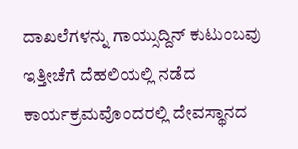ದಾಖಲೆಗಳನ್ನು ಗಾಯ್ಸುದ್ದಿನ್ ಕುಟುಂಬವು ಇತ್ತೀಚೆಗೆ ದೆಹಲಿಯಲ್ಲಿ ನಡೆದ ಕಾರ್ಯಕ್ರಮವೊಂದರಲ್ಲಿ ದೇವಸ್ಥಾನದ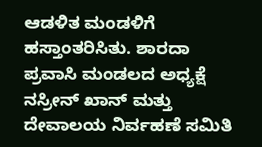ಆಡಳಿತ ಮಂಡಳಿಗೆ ಹಸ್ತಾಂತರಿಸಿತು. ಶಾರದಾ ಪ್ರವಾಸಿ ಮಂಡಲದ ಅಧ್ಯಕ್ಷೆ ನಸ್ರೀನ್ ಖಾನ್ ಮತ್ತು ದೇವಾಲಯ ನಿರ್ವಹಣೆ ಸಮಿತಿ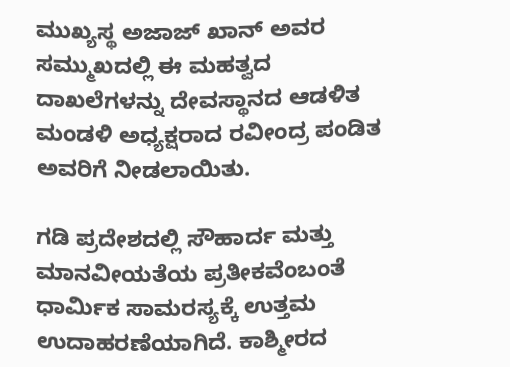ಮುಖ್ಯಸ್ಥ ಅಜಾಜ್ ಖಾನ್ ಅವರ ಸಮ್ಮುಖದಲ್ಲಿ ಈ ಮಹತ್ವದ ದಾಖಲೆಗಳನ್ನು ದೇವಸ್ಥಾನದ ಆಡಳಿತ ಮಂಡಳಿ ಅಧ್ಯಕ್ಷರಾದ ರವೀಂದ್ರ ಪಂಡಿತ ಅವರಿಗೆ ನೀಡಲಾಯಿತು.

ಗಡಿ ಪ್ರದೇಶದಲ್ಲಿ ಸೌಹಾರ್ದ ಮತ್ತು ಮಾನವೀಯತೆಯ ಪ್ರತೀಕವೆಂಬಂತೆ ಧಾರ್ಮಿಕ ಸಾಮರಸ್ಯಕ್ಕೆ ಉತ್ತಮ ಉದಾಹರಣೆಯಾಗಿದೆ. ಕಾಶ್ಮೀರದ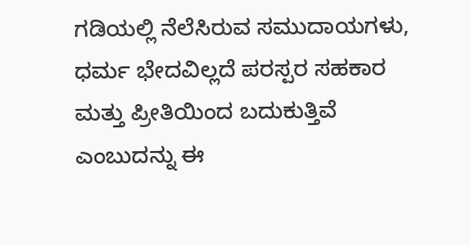ಗಡಿಯಲ್ಲಿ ನೆಲೆಸಿರುವ ಸಮುದಾಯಗಳು, ಧರ್ಮ ಭೇದವಿಲ್ಲದೆ ಪರಸ್ಪರ ಸಹಕಾರ ಮತ್ತು ಪ್ರೀತಿಯಿಂದ ಬದುಕುತ್ತಿವೆ ಎಂಬುದನ್ನು ಈ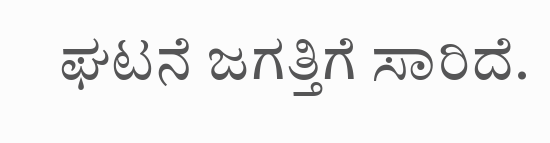ಘಟನೆ ಜಗತ್ತಿಗೆ ಸಾರಿದೆ.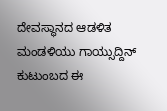ದೇವಸ್ಥಾನದ ಆಡಳಿತ ಮಂಡಳಿಯು ಗಾಯ್ಸುದ್ದಿನ್ ಕುಟುಂಬದ ಈ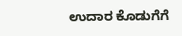ಉದಾರ ಕೊಡುಗೆಗೆ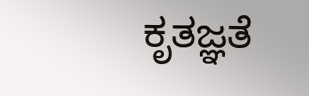ಕೃತಜ್ಞತೆ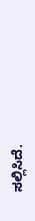ಸಲ್ಲಿಸಿದೆ.